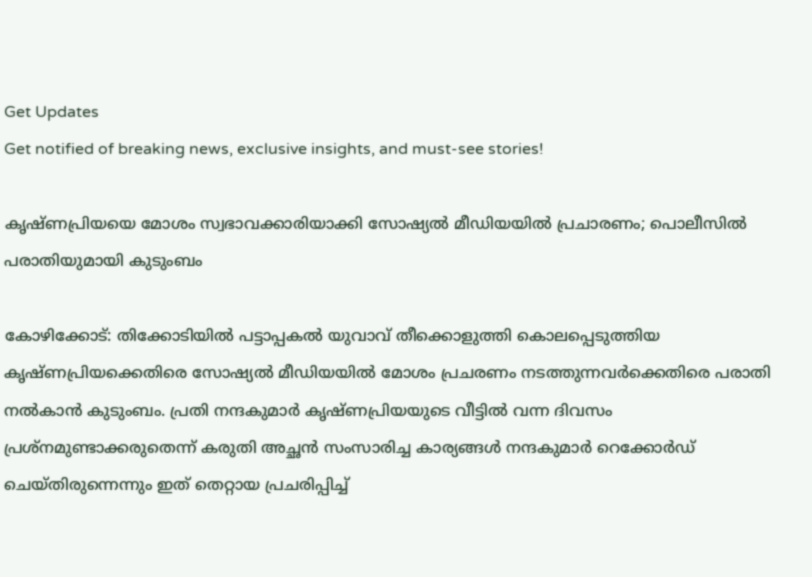Get Updates
Get notified of breaking news, exclusive insights, and must-see stories!

കൃഷ്ണപ്രിയയെ മോശം സ്വഭാവക്കാരിയാക്കി സോഷ്യല്‍ മീഡിയയില്‍ പ്രചാരണം; പൊലീസില്‍ പരാതിയുമായി കുടുംബം

കോഴിക്കോട്: തിക്കോടിയില്‍ പട്ടാപ്പകല്‍ യുവാവ് തീക്കൊളുത്തി കൊലപ്പെടുത്തിയ കൃഷ്ണപ്രിയക്കെതിരെ സോഷ്യല്‍ മീഡിയയില്‍ മോശം പ്രചരണം നടത്തുന്നവര്‍ക്കെതിരെ പരാതി നല്‍കാന്‍ കുടുംബം. പ്രതി നന്ദകുമാര്‍ കൃഷ്ണപ്രിയയുടെ വീട്ടില്‍ വന്ന ദിവസം പ്രശ്‌നമുണ്ടാക്കരുതെന്ന് കരുതി അച്ഛന്‍ സംസാരിച്ച കാര്യങ്ങള്‍ നന്ദകുമാര്‍ റെക്കോര്‍ഡ് ചെയ്തിരുന്നെന്നും ഇത് തെറ്റായ പ്രചരിപ്പിച്ച്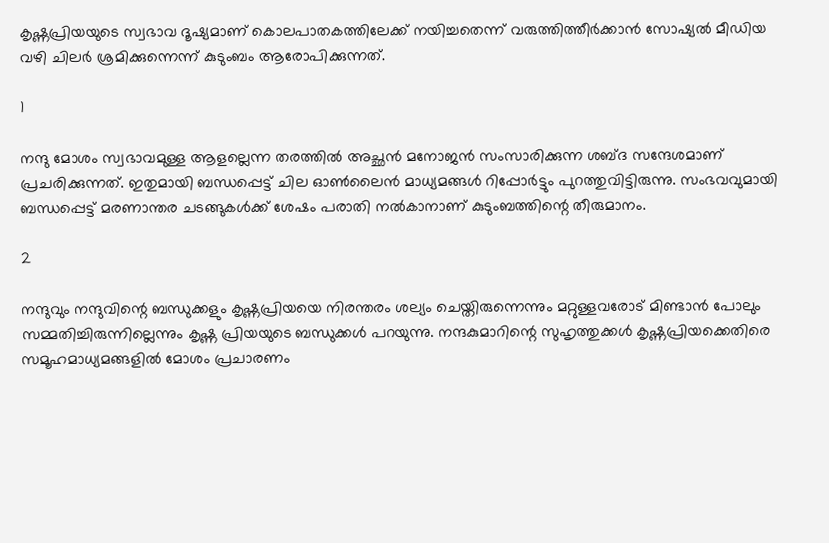കൃഷ്ണപ്രിയയുടെ സ്വഭാവ ദൂഷ്യമാണ് കൊലപാതകത്തിലേക്ക് നയിച്ചതെന്ന് വരുത്തിത്തീര്‍ക്കാന്‍ സോഷ്യല്‍ മീഡിയ വഴി ചിലര്‍ ശ്രമിക്കുന്നെന്ന് കുടുംബം ആരോപിക്കുന്നത്.

1

നന്ദു മോശം സ്വഭാവമുള്ള ആളല്ലെന്ന തരത്തില്‍ അച്ഛന്‍ മനോജന്‍ സംസാരിക്കുന്ന ശബ്ദ സന്ദേശമാണ് പ്രചരിക്കുന്നത്. ഇതുമായി ബന്ധപ്പെട്ട് ചില ഓണ്‍ലൈന്‍ മാധ്യമങ്ങള്‍ റിപ്പോര്‍ട്ടും പുറത്തുവിട്ടിരുന്നു. സംഭവവുമായി ബന്ധപ്പെട്ട് മരണാന്തര ചടങ്ങുകള്‍ക്ക് ശേഷം പരാതി നല്‍കാനാണ് കുടുംബത്തിന്റെ തീരുമാനം.

2

നന്ദുവും നന്ദുവിന്റെ ബന്ധുക്കളും കൃഷ്ണപ്രിയയെ നിരന്തരം ശല്യം ചെയ്തിരുന്നെന്നും മറ്റുള്ളവരോട് മിണ്ടാന്‍ പോലും സമ്മതിച്ചിരുന്നില്ലെന്നും കൃഷ്ണ പ്രിയയുടെ ബന്ധുക്കള്‍ പറയുന്നു. നന്ദകുമാറിന്റെ സുഹൃത്തുക്കള്‍ കൃഷ്ണപ്രിയക്കെതിരെ സമൂഹമാധ്യമങ്ങളില്‍ മോശം പ്രചാരണം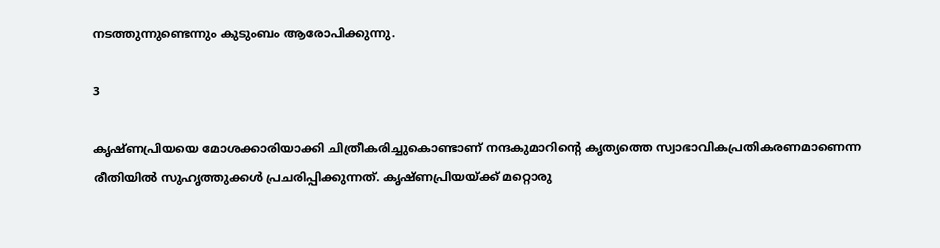നടത്തുന്നുണ്ടെന്നും കുടുംബം ആരോപിക്കുന്നു.

3

കൃഷ്ണപ്രിയയെ മോശക്കാരിയാക്കി ചിത്രീകരിച്ചുകൊണ്ടാണ് നന്ദകുമാറിന്റെ കൃത്യത്തെ സ്വാഭാവികപ്രതികരണമാണെന്ന രീതിയില്‍ സുഹൃത്തുക്കള്‍ പ്രചരിപ്പിക്കുന്നത്. കൃഷ്ണപ്രിയയ്ക്ക് മറ്റൊരു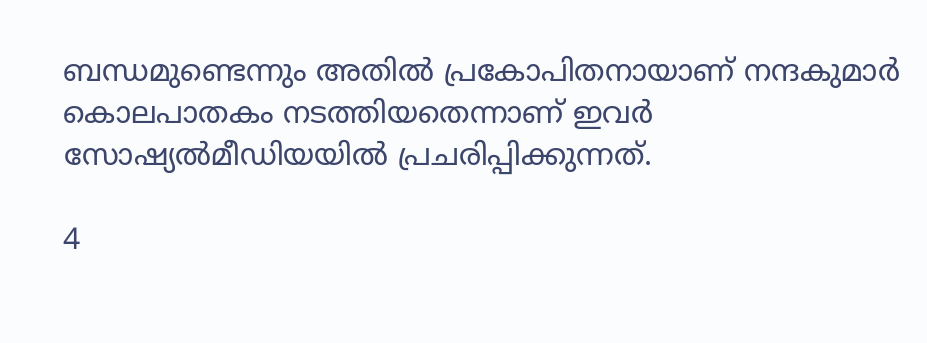ബന്ധമുണ്ടെന്നും അതില്‍ പ്രകോപിതനായാണ് നന്ദകുമാര്‍ കൊലപാതകം നടത്തിയതെന്നാണ് ഇവര്‍ സോഷ്യല്‍മീഡിയയില്‍ പ്രചരിപ്പിക്കുന്നത്.

4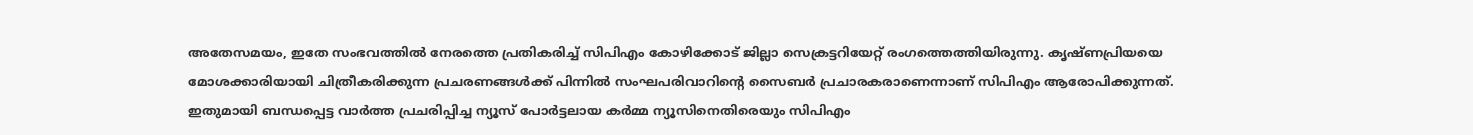അതേസമയം, ഇതേ സംഭവത്തില്‍ നേരത്തെ പ്രതികരിച്ച് സിപിഎം കോഴിക്കോട് ജില്ലാ സെക്രട്ടറിയേറ്റ് രംഗത്തെത്തിയിരുന്നു. കൃഷ്ണപ്രിയയെ മോശക്കാരിയായി ചിത്രീകരിക്കുന്ന പ്രചരണങ്ങള്‍ക്ക് പിന്നില്‍ സംഘപരിവാറിന്റെ സൈബര്‍ പ്രചാരകരാണെന്നാണ് സിപിഎം ആരോപിക്കുന്നത്. ഇതുമായി ബന്ധപ്പെട്ട വാര്‍ത്ത പ്രചരിപ്പിച്ച ന്യൂസ് പോര്‍ട്ടലായ കര്‍മ്മ ന്യൂസിനെതിരെയും സിപിഎം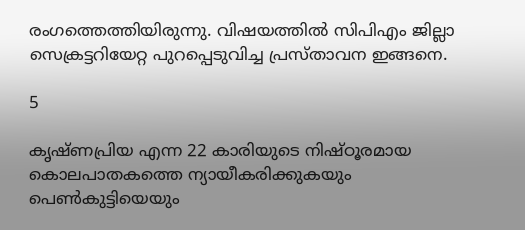രംഗത്തെത്തിയിരുന്നു. വിഷയത്തില്‍ സിപിഎം ജില്ലാ സെക്രട്ടറിയേറ്റ പുറപ്പെടുവിച്ച പ്രസ്താവന ഇങ്ങനെ.

5

കൃഷ്ണപ്രിയ എന്ന 22 കാരിയുടെ നിഷ്ഠൂരമായ കൊലപാതകത്തെ ന്യായീകരിക്കുകയും പെണ്‍കുട്ടിയെയും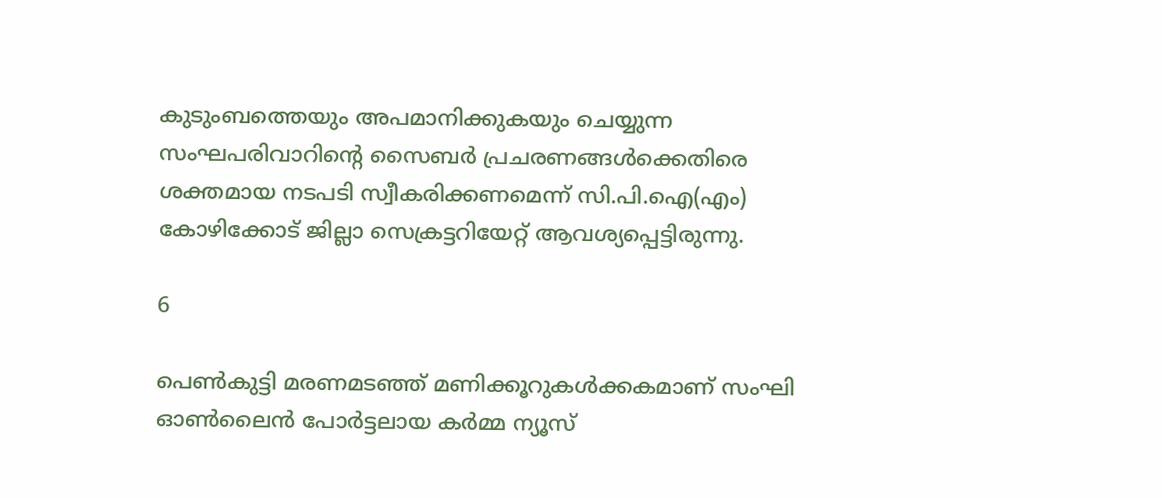കുടുംബത്തെയും അപമാനിക്കുകയും ചെയ്യുന്ന സംഘപരിവാറിന്റെ സൈബര്‍ പ്രചരണങ്ങള്‍ക്കെതിരെ ശക്തമായ നടപടി സ്വീകരിക്കണമെന്ന് സി.പി.ഐ(എം) കോഴിക്കോട് ജില്ലാ സെക്രട്ടറിയേറ്റ് ആവശ്യപ്പെട്ടിരുന്നു.

6

പെണ്‍കുട്ടി മരണമടഞ്ഞ് മണിക്കൂറുകള്‍ക്കകമാണ് സംഘി ഓണ്‍ലൈന്‍ പോര്‍ട്ടലായ കര്‍മ്മ ന്യൂസ്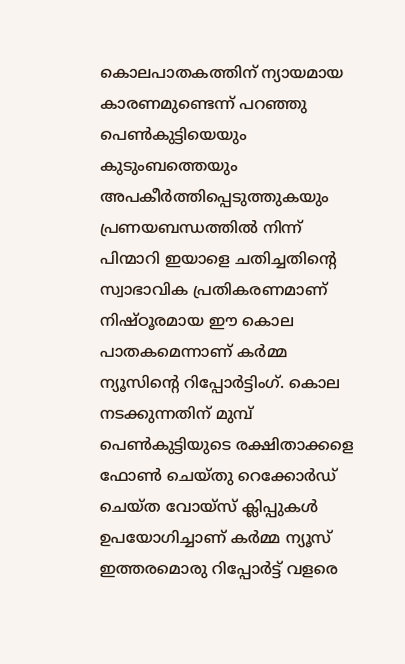കൊലപാതകത്തിന് ന്യായമായ കാരണമുണ്ടെന്ന് പറഞ്ഞു പെണ്‍കുട്ടിയെയും കുടുംബത്തെയും അപകീര്‍ത്തിപ്പെടുത്തുകയും പ്രണയബന്ധത്തില്‍ നിന്ന് പിന്മാറി ഇയാളെ ചതിച്ചതിന്റെ സ്വാഭാവിക പ്രതികരണമാണ് നിഷ്ഠൂരമായ ഈ കൊല പാതകമെന്നാണ് കര്‍മ്മ ന്യൂസിന്റെ റിപ്പോര്‍ട്ടിംഗ്. കൊല നടക്കുന്നതിന് മുമ്പ് പെണ്‍കുട്ടിയുടെ രക്ഷിതാക്കളെ ഫോണ്‍ ചെയ്തു റെക്കോര്‍ഡ് ചെയ്ത വോയ്‌സ് ക്ലിപ്പുകള്‍ ഉപയോഗിച്ചാണ് കര്‍മ്മ ന്യൂസ് ഇത്തരമൊരു റിപ്പോര്‍ട്ട് വളരെ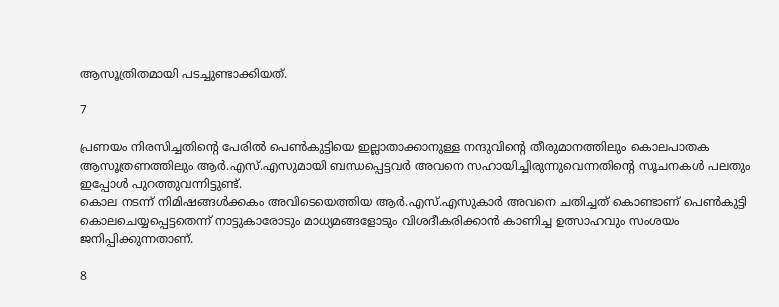ആസൂത്രിതമായി പടച്ചുണ്ടാക്കിയത്.

7

പ്രണയം നിരസിച്ചതിന്റെ പേരില്‍ പെണ്‍കുട്ടിയെ ഇല്ലാതാക്കാനുള്ള നന്ദുവിന്റെ തീരുമാനത്തിലും കൊലപാതക ആസൂത്രണത്തിലും ആര്‍.എസ്.എസുമായി ബന്ധപ്പെട്ടവര്‍ അവനെ സഹായിച്ചിരുന്നുവെന്നതിന്റെ സൂചനകള്‍ പലതും ഇപ്പോള്‍ പുറത്തുവന്നിട്ടുണ്ട്.
കൊല നടന്ന് നിമിഷങ്ങള്‍ക്കകം അവിടെയെത്തിയ ആര്‍.എസ്.എസുകാര്‍ അവനെ ചതിച്ചത് കൊണ്ടാണ് പെണ്‍കുട്ടി കൊലചെയ്യപ്പെട്ടതെന്ന് നാട്ടുകാരോടും മാധ്യമങ്ങളോടും വിശദീകരിക്കാന്‍ കാണിച്ച ഉത്സാഹവും സംശയം ജനിപ്പിക്കുന്നതാണ്.

8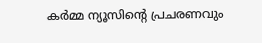കര്‍മ്മ ന്യൂസിന്റെ പ്രചരണവും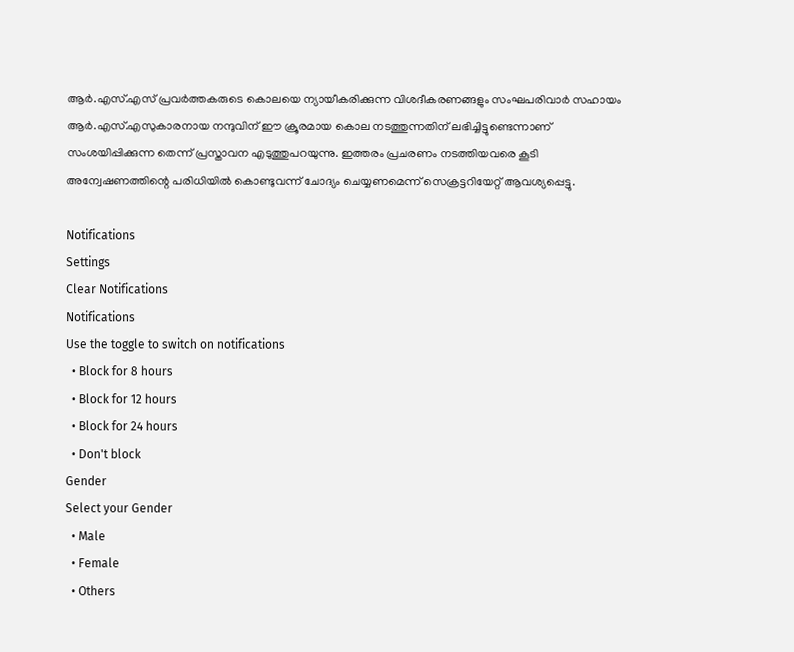ആര്‍.എസ്.എസ് പ്രവര്‍ത്തകരുടെ കൊലയെ ന്യായീകരിക്കുന്ന വിശദീകരണങ്ങളും സംഘപരിവാര്‍ സഹായം ആര്‍.എസ്.എസുകാരനായ നന്ദുവിന് ഈ ക്രൂരമായ കൊല നടത്തുന്നതിന് ലഭിച്ചിട്ടുണ്ടെന്നാണ് സംശയിപ്പിക്കുന്ന തെന്ന് പ്രസ്താവന എടുത്തുപറയുന്നു. ഇത്തരം പ്രചരണം നടത്തിയവരെ കൂടി അന്വേഷണത്തിന്റെ പരിധിയില്‍ കൊണ്ടുവന്ന് ചോദ്യം ചെയ്യണമെന്ന് സെക്രട്ടറിയേറ്റ് ആവശ്യപ്പെട്ടു.

Notifications
Settings
Clear Notifications
Notifications
Use the toggle to switch on notifications
  • Block for 8 hours
  • Block for 12 hours
  • Block for 24 hours
  • Don't block
Gender
Select your Gender
  • Male
  • Female
  • Others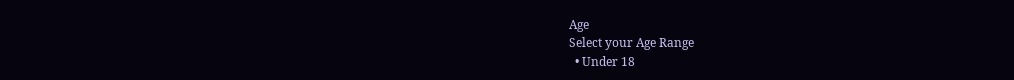Age
Select your Age Range
  • Under 18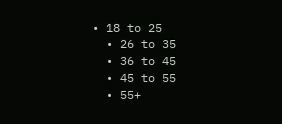• 18 to 25
  • 26 to 35
  • 36 to 45
  • 45 to 55
  • 55+